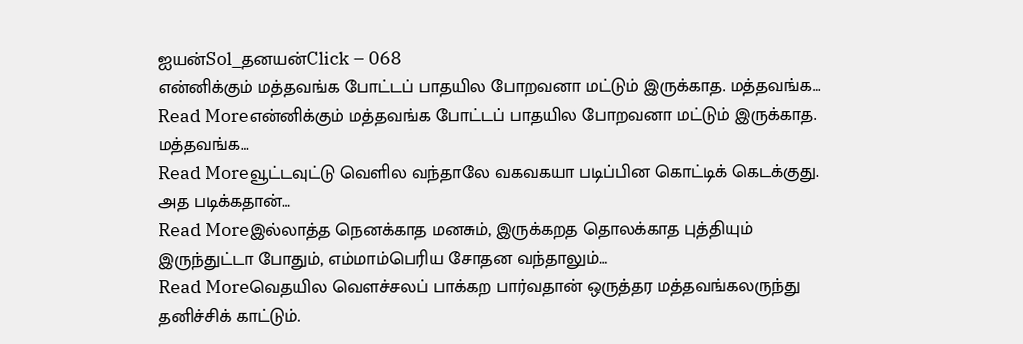ஐயன்Sol_தனயன்Click – 068
என்னிக்கும் மத்தவங்க போட்டப் பாதயில போறவனா மட்டும் இருக்காத. மத்தவங்க…
Read Moreஎன்னிக்கும் மத்தவங்க போட்டப் பாதயில போறவனா மட்டும் இருக்காத. மத்தவங்க…
Read Moreவூட்டவுட்டு வெளில வந்தாலே வகவகயா படிப்பின கொட்டிக் கெடக்குது. அத படிக்கதான்…
Read Moreஇல்லாத்த நெனக்காத மனசும், இருக்கறத தொலக்காத புத்தியும் இருந்துட்டா போதும், எம்மாம்பெரிய சோதன வந்தாலும்…
Read Moreவெதயில வெளச்சலப் பாக்கற பார்வதான் ஒருத்தர மத்தவங்கலருந்து தனிச்சிக் காட்டும்.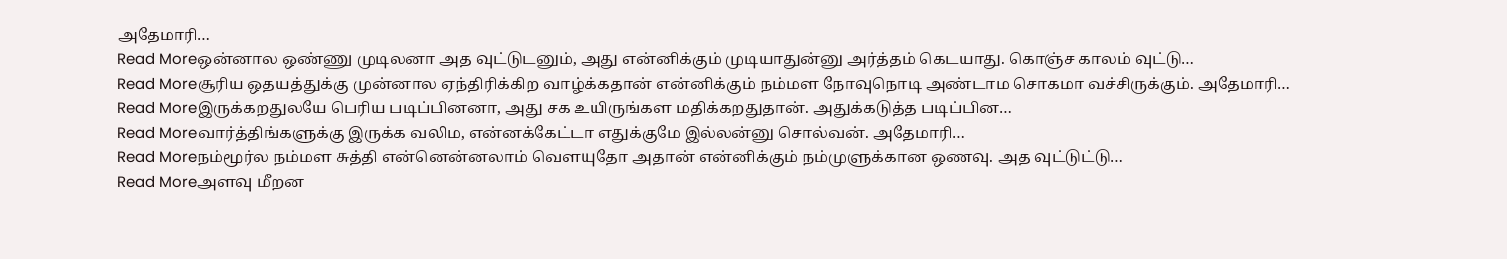அதேமாரி…
Read Moreஒன்னால ஒண்ணு முடிலனா அத வுட்டுடனும், அது என்னிக்கும் முடியாதுன்னு அர்த்தம் கெடயாது. கொஞ்ச காலம் வுட்டு…
Read Moreசூரிய ஒதயத்துக்கு முன்னால ஏந்திரிக்கிற வாழ்க்கதான் என்னிக்கும் நம்மள நோவுநொடி அண்டாம சொகமா வச்சிருக்கும். அதேமாரி…
Read Moreஇருக்கறதுலயே பெரிய படிப்பினனா, அது சக உயிருங்கள மதிக்கறதுதான். அதுக்கடுத்த படிப்பின…
Read Moreவார்த்திங்களுக்கு இருக்க வலிம, என்னக்கேட்டா எதுக்குமே இல்லன்னு சொல்வன். அதேமாரி…
Read Moreநம்மூர்ல நம்மள சுத்தி என்னென்னலாம் வெளயுதோ அதான் என்னிக்கும் நம்முளுக்கான ஒணவு. அத வுட்டுட்டு…
Read Moreஅளவு மீறன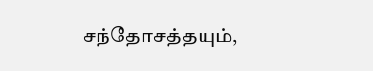சந்தோசத்தயும்,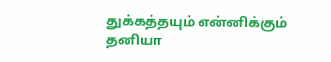துக்கத்தயும் என்னிக்கும் தனியா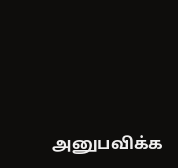அனுபவிக்க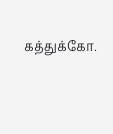கத்துக்கோ.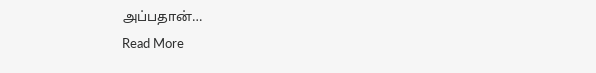அப்பதான்…
Read More